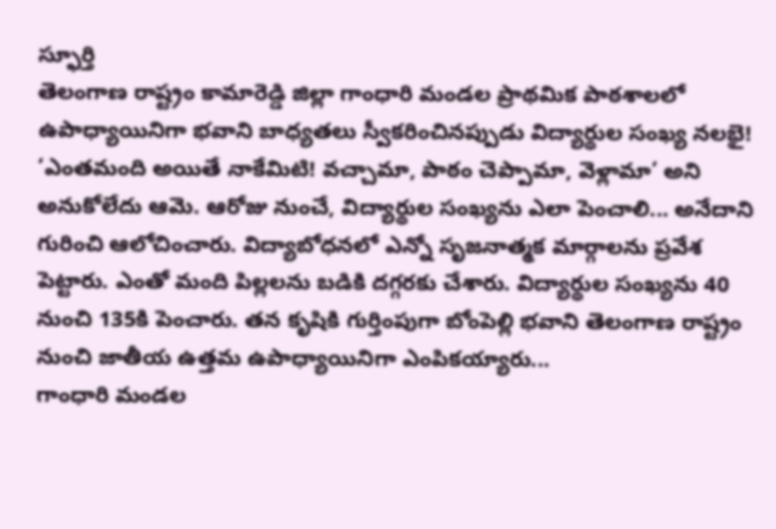స్ఫూర్తి
తెలంగాణ రాష్ట్రం కామారెడ్డి జిల్లా గాంధారి మండల ప్రాథమిక పాఠశాలలో ఉపాధ్యాయినిగా భవాని బాధ్యతలు స్వీకరించినప్పుడు విద్యార్థుల సంఖ్య నలభై! ‘ఎంతమంది అయితే నాకేమిటి! వచ్చామా, పాఠం చెప్పామా, వెళ్లామా’ అని అనుకోలేదు ఆమె. ఆరోజు నుంచే, విద్యార్థుల సంఖ్యను ఎలా పెంచాలి... అనేదాని గురించి ఆలోచించారు. విద్యాబోధనలో ఎన్నో సృజనాత్మక మార్గాలను ప్రవేశ పెట్టారు. ఎంతో మంది పిల్లలను బడికి దగ్గరకు చేశారు. విద్యార్థుల సంఖ్యను 40 నుంచి 135కి పెంచారు. తన కృషికి గుర్తింపుగా బోంపెల్లి భవాని తెలంగాణ రాష్ట్రం నుంచి జాతీయ ఉత్తమ ఉపాధ్యాయినిగా ఎంపికయ్యారు...
గాంధారి మండల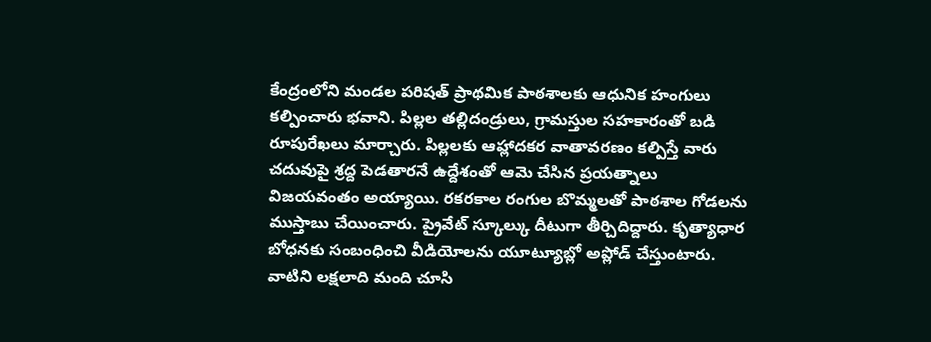కేంద్రంలోని మండల పరిషత్ ప్రాథమిక పాఠశాలకు ఆధునిక హంగులు కల్పించారు భవాని. పిల్లల తల్లిదండ్రులు, గ్రామస్తుల సహకారంతో బడి రూపురేఖలు మార్చారు. పిల్లలకు ఆహ్లాదకర వాతావరణం కల్పిస్తే వారు చదువుపై శ్రద్ద పెడతారనే ఉద్దేశంతో ఆమె చేసిన ప్రయత్నాలు విజయవంతం అయ్యాయి. రకరకాల రంగుల బొమ్మలతో పాఠశాల గోడలను ముస్తాబు చేయించారు. ప్రైవేట్ స్కూల్కు దీటుగా తీర్చిదిద్దారు. కృత్యాధార బోధనకు సంబంధించి వీడియోలను యూట్యూబ్లో అప్లోడ్ చేస్తుంటారు. వాటిని లక్షలాది మంది చూసి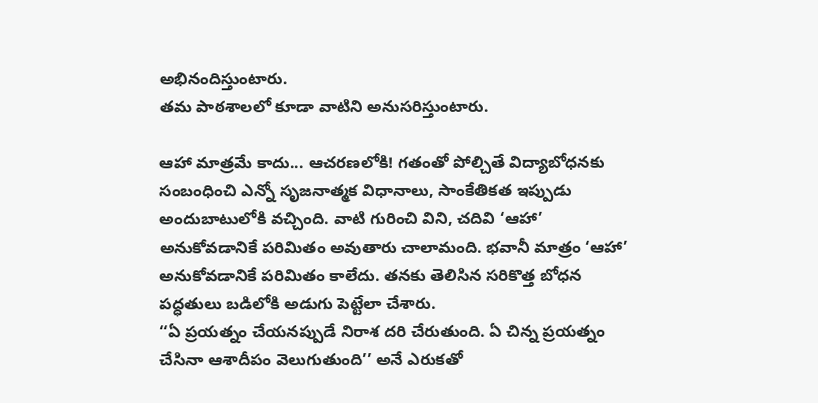అభినందిస్తుంటారు.
తమ పాఠశాలలో కూడా వాటిని అనుసరిస్తుంటారు.

ఆహా మాత్రమే కాదు... ఆచరణలోకి! గతంతో పోల్చితే విద్యాబోధనకు సంబంధించి ఎన్నో సృజనాత్మక విధానాలు, సాంకేతికత ఇప్పుడు అందుబాటులోకి వచ్చింది. వాటి గురించి విని, చదివి ‘ఆహా’ అనుకోవడానికే పరిమితం అవుతారు చాలామంది. భవానీ మాత్రం ‘ఆహా’ అనుకోవడానికే పరిమితం కాలేదు. తనకు తెలిసిన సరికొత్త బోధన పద్ధతులు బడిలోకి అడుగు పెట్టేలా చేశారు.
‘‘ఏ ప్రయత్నం చేయనప్పుడే నిరాశ దరి చేరుతుంది. ఏ చిన్న ప్రయత్నం చేసినా ఆశాదీపం వెలుగుతుంది’’ అనే ఎరుకతో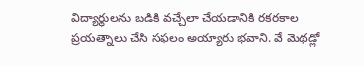విద్యార్థులను బడికి వచ్చేలా చేయడానికి రకరకాల ప్రయత్నాలు చేసి సఫలం అయ్యారు భవాని. వే మెథడ్లో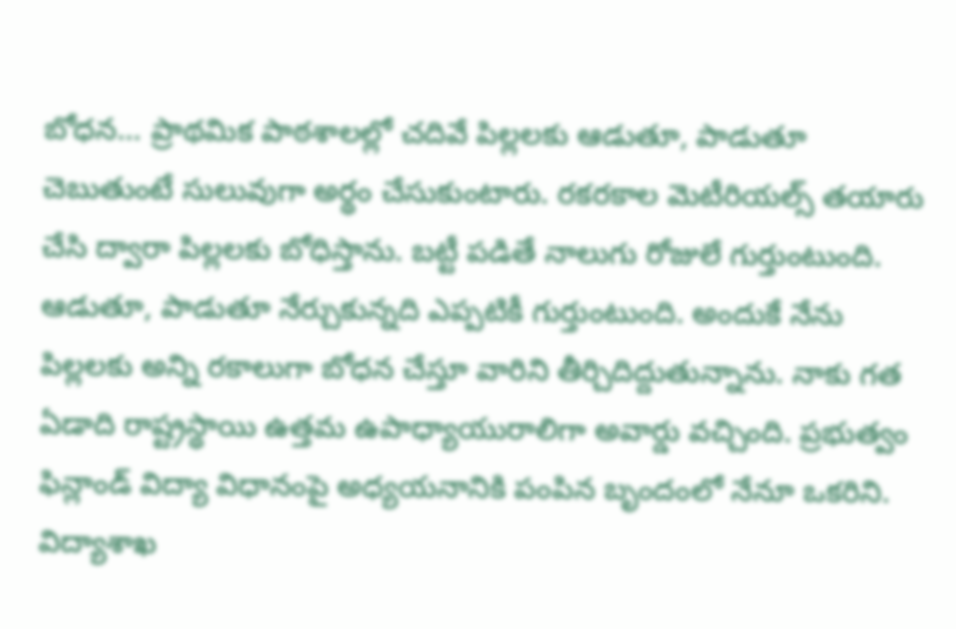బోధన... ప్రాథమిక పాఠశాలల్లో చదివే పిల్లలకు ఆడుతూ, పాడుతూ చెబుతుంటే సులువుగా అర్థం చేసుకుంటారు. రకరకాల మెటీరియల్స్ తయారు చేసి ద్వారా పిల్లలకు బోధిస్తాను. బట్టీ పడితే నాలుగు రోజులే గుర్తుంటుంది.
ఆడుతూ, పాడుతూ నేర్చుకున్నది ఎప్పటికీ గుర్తుంటుంది. అందుకే నేను పిల్లలకు అన్ని రకాలుగా బోధన చేస్తూ వారిని తీర్చిదిద్దుతున్నాను. నాకు గత ఏడాది రాష్ట్రస్థాయి ఉత్తమ ఉపాధ్యాయురాలిగా అవార్డు వచ్చింది. ప్రభుత్వం ఫిన్లాండ్ విద్యా విధానంపై అధ్యయనానికి పంపిన బృందంలో నేనూ ఒకరిని. విద్యాశాఖ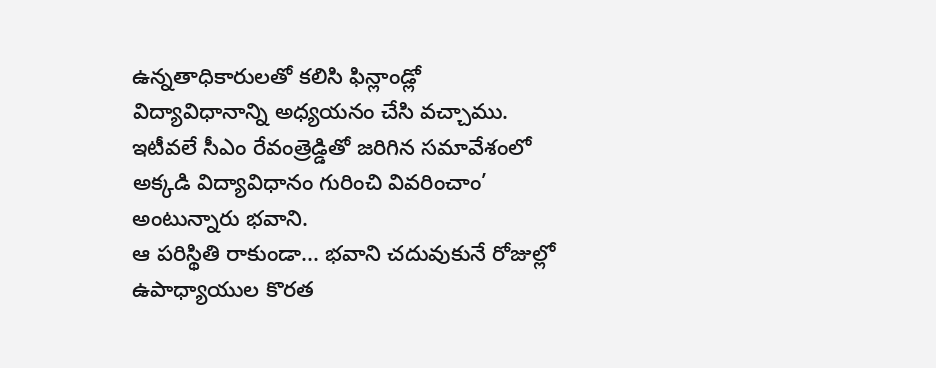ఉన్నతాధికారులతో కలిసి ఫిన్లాండ్లో విద్యావిధానాన్ని అధ్యయనం చేసి వచ్చాము. ఇటీవలే సీఎం రేవంత్రెడ్డితో జరిగిన సమావేశంలో అక్కడి విద్యావిధానం గురించి వివరించాం’ అంటున్నారు భవాని.
ఆ పరిస్థితి రాకుండా... భవాని చదువుకునే రోజుల్లో ఉపాధ్యాయుల కొరత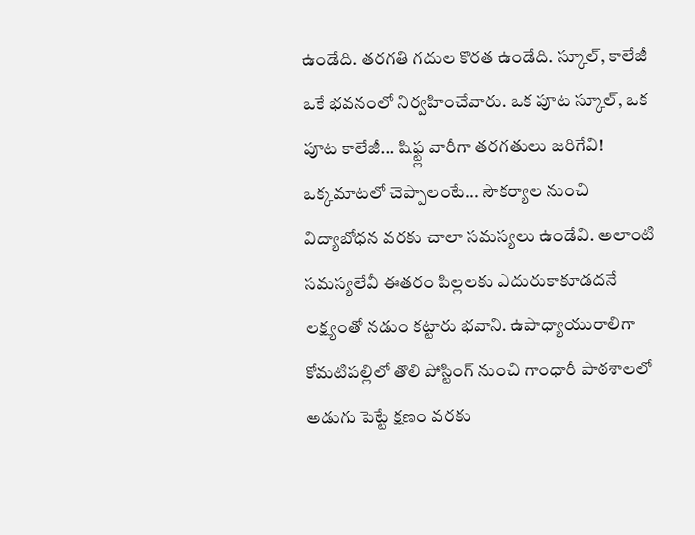ఉండేది. తరగతి గదుల కొరత ఉండేది. స్కూల్, కాలేజీ ఒకే భవనంలో నిర్వహించేవారు. ఒక పూట స్కూల్, ఒక పూట కాలేజీ... షిఫ్ట్ల వారీగా తరగతులు జరిగేవి! ఒక్కమాటలో చెప్పాలంటే... సౌకర్యాల నుంచి విద్యాబోధన వరకు చాలా సమస్యలు ఉండేవి. అలాంటి సమస్యలేవీ ఈతరం పిల్లలకు ఎదురుకాకూడదనే లక్ష్యంతో నడుం కట్టారు భవాని. ఉపాధ్యాయురాలిగా కోమటిపల్లిలో తొలి పోస్టింగ్ నుంచి గాంధారీ పాఠశాలలో అడుగు పెట్టే క్షణం వరకు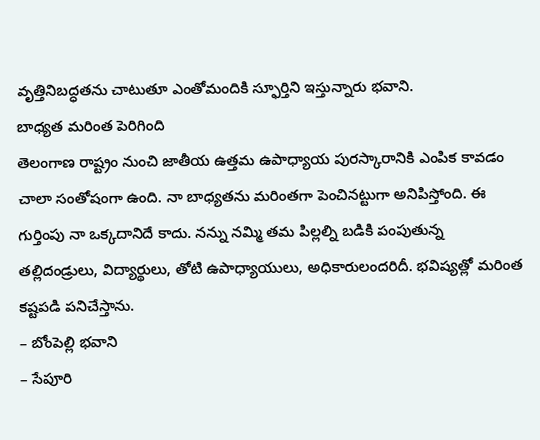వృత్తినిబద్ధతను చాటుతూ ఎంతోమందికి స్ఫూర్తిని ఇస్తున్నారు భవాని.
బాధ్యత మరింత పెరిగింది
తెలంగాణ రాష్ట్రం నుంచి జాతీయ ఉత్తమ ఉపాధ్యాయ పురస్కారానికి ఎంపిక కావడం చాలా సంతోషంగా ఉంది. నా బాధ్యతను మరింతగా పెంచినట్టుగా అనిపిస్తోంది. ఈ గుర్తింపు నా ఒక్కదానిదే కాదు. నన్ను నమ్మి తమ పిల్లల్ని బడికి పంపుతున్న తల్లిదండ్రులు, విద్యార్థులు, తోటి ఉపాధ్యాయులు, అధికారులందరిదీ. భవిష్యత్లో మరింత కష్టపడి పనిచేస్తాను.
– బోంపెల్లి భవాని
– సేపూరి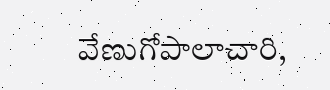వేణుగోపాలాచారి,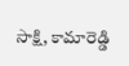సాక్షి, కామారెడ్డి